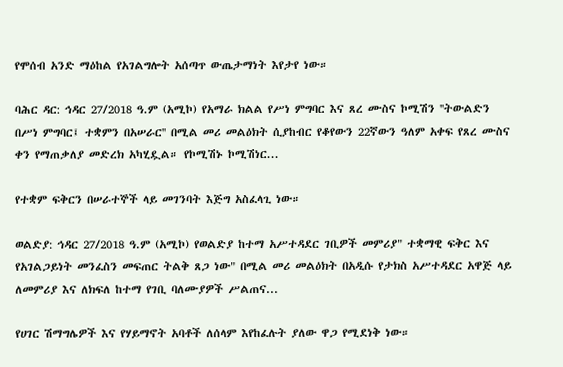የሞሰብ አንድ ማዕከል የአገልግሎት አሰጣጥ ውጤታማነት እየታየ ነው።

ባሕር ዳር: ኅዳር 27/2018 ዓ.ም (አሚኮ) የአማራ ክልል የሥነ ምግባር እና ጸረ ሙስና ኮሚሽን ''ትውልድን በሥነ ምግባር፤ ተቋምን በአሠራር'' በሚል መሪ መልዕክት ሲያከብር የቆየውን 22ኛውን ዓለም አቀፍ የጸረ ሙስና ቀን የማጠቃለያ መድረክ አካሂዷል። የኮሚሽኑ ኮሚሽነር...

የተቋም ፍቅርን በሠራተኞች ላይ መገንባት እጅግ አስፈላጊ ነው።

ወልድያ: ኅዳር 27/2018 ዓ.ም (አሚኮ) የወልድያ ከተማ አሥተዳደር ገቢዎች መምሪያ" ተቋማዊ ፍቅር እና የአገልጋይነት መንፈስን መፍጠር ትልቅ ጸጋ ነው" በሚል መሪ መልዕክት በአዲሱ የታክስ አሥተዳደር አዋጅ ላይ ለመምሪያ እና ለክፍለ ከተማ የገቢ ባለሙያዎች ሥልጠና...

የሀገር ሽማግሌዎች እና የሃይማኖት አባቶች ለሰላም እየከፈሉት ያለው ዋጋ የሚደነቅ ነው።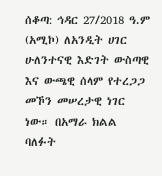ሰቆጣ: ኅዳር 27/2018 ዓ.ም (አሚኮ) ለአንዲት ሀገር ሁለንተናዊ እድገት ውስጣዊ እና ውጫዊ ሰላም የተረጋጋ መኾን መሠረታዊ ነገር ነው። በአማራ ክልል ባለፉት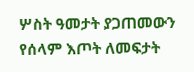ሦስት ዓመታት ያጋጠመውን የሰላም እጦት ለመፍታት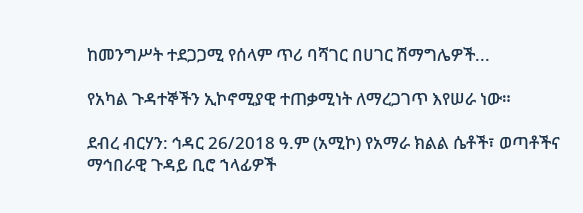ከመንግሥት ተደጋጋሚ የሰላም ጥሪ ባሻገር በሀገር ሽማግሌዎች...

የአካል ጉዳተኞችን ኢኮኖሚያዊ ተጠቃሚነት ለማረጋገጥ እየሠራ ነው።

ደብረ ብርሃን: ኅዳር 26/2018 ዓ.ም (አሚኮ) የአማራ ክልል ሴቶች፣ ወጣቶችና ማኅበራዊ ጉዳይ ቢሮ ኀላፊዎች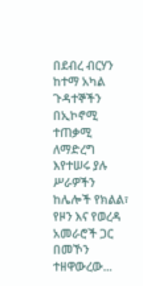በደብረ ብርሃን ከተማ አካል ጉዳተኞችን በኢኮኖሚ ተጠቃሚ ለማድረግ እየተሠሩ ያሉ ሥራዎችን ከሌሎች የክልል፣ የዞን እና የወረዳ አመራሮች ጋር በመኾን ተዘዋውረው...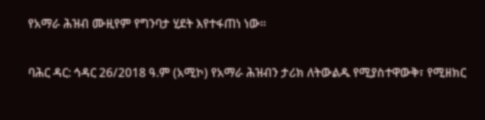የአማራ ሕዝብ ሙዚየም የግንባታ ሂደት እየተፋጠነ ነው።

ባሕር ዳር: ኅዳር 26/2018 ዓ.ም (አሚኮ) የአማራ ሕዝብን ታሪክ ለትውልዱ የሚያስተዋውቅ፣ የሚዘክር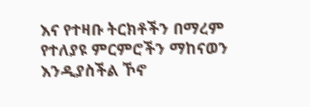እና የተዛቡ ትርክቶችን በማረም የተለያዩ ምርምሮችን ማከናወን እንዲያስችል ኾኖ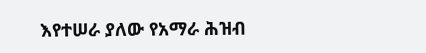እየተሠራ ያለው የአማራ ሕዝብ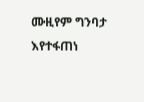ሙዚየም ግንባታ እየተፋጠነ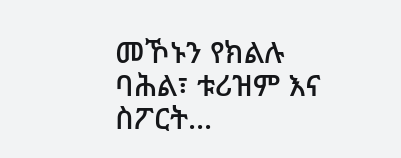መኾኑን የክልሉ ባሕል፣ ቱሪዝም እና ስፖርት...